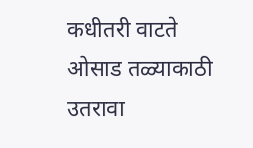कधीतरी वाटते
ओसाड तळ्याकाठी
उतरावा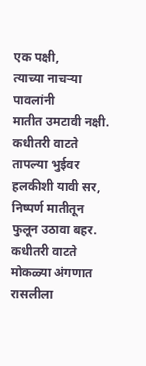एक पक्षी,
त्याच्या नाचऱ्या पावलांनी
मातीत उमटावी नक्षी.
कधीतरी वाटते
तापल्या भुईवर
हलकीशी यावी सर,
निष्पर्ण मातीतून
फुलून उठावा बहर.
कधीतरी वाटते
मोकळ्या अंगणात
रासलीला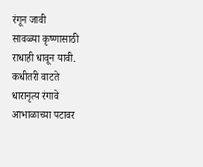रंगून जावी
सावळ्या कृष्णासाठी
राधाही धावून यावी.
कधीतरी वाटते
धारानृत्य रंगावे
आभाळाच्या पटावर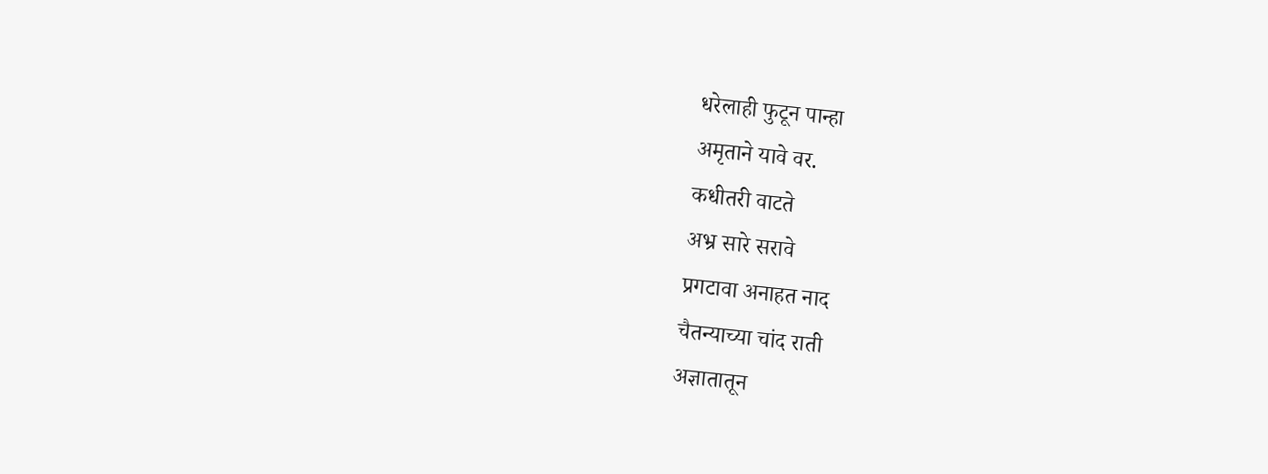धरेलाही फुटून पान्हा
अमृताने यावे वर.
कधीतरी वाटते
अभ्र सारे सरावे
प्रगटावा अनाहत नाद
चैतन्याच्या चांद राती
अज्ञातातून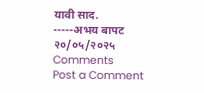यावी साद.
-----अभय बापट
२०/०५/२०२५
Comments
Post a Comment